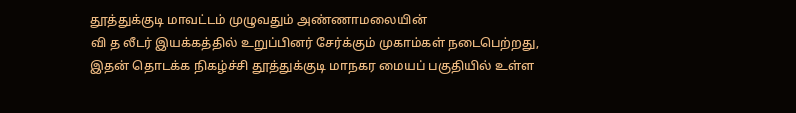தூத்துக்குடி மாவட்டம் முழுவதும் அண்ணாமலையின்
வி த லீடர் இயக்கத்தில் உறுப்பினர் சேர்க்கும் முகாம்கள் நடைபெற்றது,
இதன் தொடக்க நிகழ்ச்சி தூத்துக்குடி மாநகர மையப் பகுதியில் உள்ள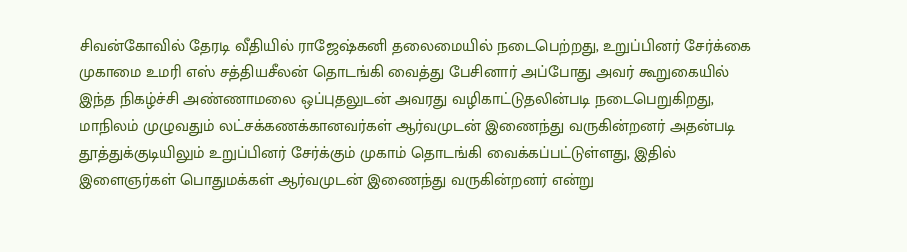சிவன்கோவில் தேரடி வீதியில் ராஜேஷ்கனி தலைமையில் நடைபெற்றது, உறுப்பினர் சேர்க்கை முகாமை உமரி எஸ் சத்தியசீலன் தொடங்கி வைத்து பேசினார் அப்போது அவர் கூறுகையில் இந்த நிகழ்ச்சி அண்ணாமலை ஒப்புதலுடன் அவரது வழிகாட்டுதலின்படி நடைபெறுகிறது, மாநிலம் முழுவதும் லட்சக்கணக்கானவர்கள் ஆர்வமுடன் இணைந்து வருகின்றனர் அதன்படி தூத்துக்குடியிலும் உறுப்பினர் சேர்க்கும் முகாம் தொடங்கி வைக்கப்பட்டுள்ளது, இதில் இளைஞர்கள் பொதுமக்கள் ஆர்வமுடன் இணைந்து வருகின்றனர் என்று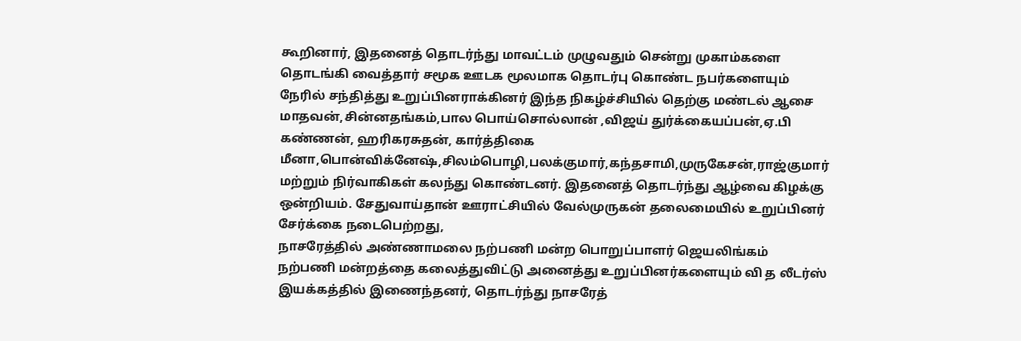கூறினார், இதனைத் தொடர்ந்து மாவட்டம் முழுவதும் சென்று முகாம்களை தொடங்கி வைத்தார் சமூக ஊடக மூலமாக தொடர்பு கொண்ட நபர்களையும் நேரில் சந்தித்து உறுப்பினராக்கினர் இந்த நிகழ்ச்சியில் தெற்கு மண்டல் ஆசை மாதவன்,சின்னதங்கம்,பால பொய்சொல்லான் ,விஜய் துர்க்கையப்பன்,ஏ.பி கண்ணன், ஹரிகரசுதன், கார்த்திகை மீனா,பொன்விக்னேஷ்,சிலம்பொழி,பலக்குமார்,கந்தசாமி,முருகேசன்,ராஜ்குமார் மற்றும் நிர்வாகிகள் கலந்து கொண்டனர். இதனைத் தொடர்ந்து ஆழ்வை கிழக்கு ஒன்றியம். சேதுவாய்தான் ஊராட்சியில் வேல்முருகன் தலைமையில் உறுப்பினர் சேர்க்கை நடைபெற்றது,
நாசரேத்தில் அண்ணாமலை நற்பணி மன்ற பொறுப்பாளர் ஜெயலிங்கம் நற்பணி மன்றத்தை கலைத்துவிட்டு அனைத்து உறுப்பினர்களையும் வி த லீடர்ஸ் இயக்கத்தில் இணைந்தனர், தொடர்ந்து நாசரேத்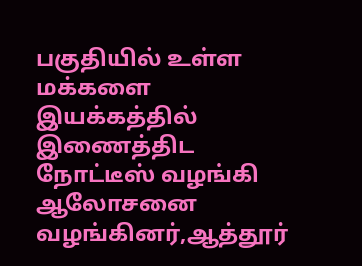பகுதியில் உள்ள மக்களை இயக்கத்தில் இணைத்திட நோட்டீஸ் வழங்கி ஆலோசனை வழங்கினர்,ஆத்தூர்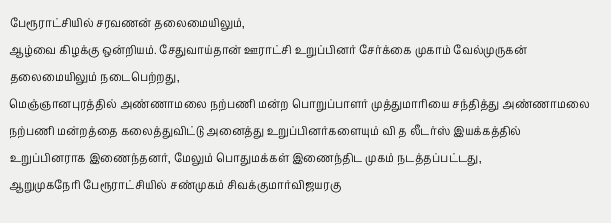பேரூராட்சியில் சரவணன் தலைமையிலும்,
ஆழ்வை கிழக்கு ஒன்றியம். சேதுவாய்தான் ஊராட்சி உறுப்பினர் சேர்க்கை முகாம் வேல்முருகன் தலைமையிலும் நடைபெற்றது,
மெஞ்ஞானபுரத்தில் அண்ணாமலை நற்பணி மன்ற பொறுப்பாளர் முத்துமாரியை சந்தித்து அண்ணாமலை நற்பணி மன்றத்தை கலைத்துவிட்டு அனைத்து உறுப்பினர்களையும் வி த லீடர்ஸ் இயக்கத்தில் உறுப்பினராக இணைந்தனர், மேலும் பொதுமக்கள் இணைந்திட முகம் நடத்தப்பட்டது,
ஆறுமுகநேரி பேரூராட்சியில் சண்முகம் சிவக்குமார்விஜயரகு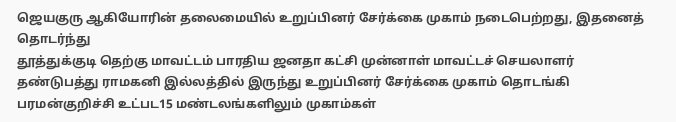ஜெயகுரு ஆகியோரின் தலைமையில் உறுப்பினர் சேர்க்கை முகாம் நடைபெற்றது, இதனைத் தொடர்ந்து
தூத்துக்குடி தெற்கு மாவட்டம் பாரதிய ஜனதா கட்சி முன்னாள் மாவட்டச் செயலாளர் தண்டுபத்து ராமகனி இல்லத்தில் இருந்து உறுப்பினர் சேர்க்கை முகாம் தொடங்கி பரமன்குறிச்சி உட்பட15 மண்டலங்களிலும் முகாம்கள்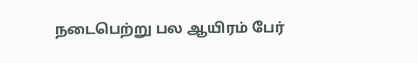நடைபெற்று பல ஆயிரம் பேர்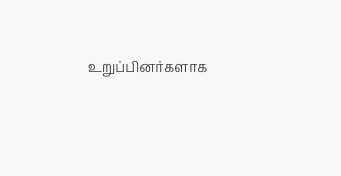உறுப்பினர்களாக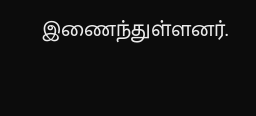இணைந்துள்ளனர்.